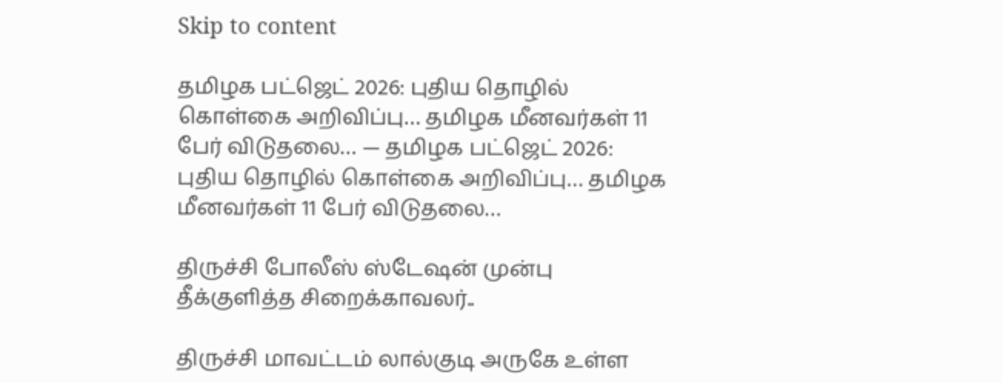Skip to content

தமிழக பட்ஜெட் 2026: புதிய தொழில் கொள்கை அறிவிப்பு… தமிழக மீனவர்கள் 11 பேர் விடுதலை… — தமிழக பட்ஜெட் 2026: புதிய தொழில் கொள்கை அறிவிப்பு… தமிழக மீனவர்கள் 11 பேர் விடுதலை…

திருச்சி போலீஸ் ஸ்டேஷன் முன்பு தீக்குளித்த சிறைக்காவலர்..

திருச்சி மாவட்டம் லால்குடி அருகே உள்ள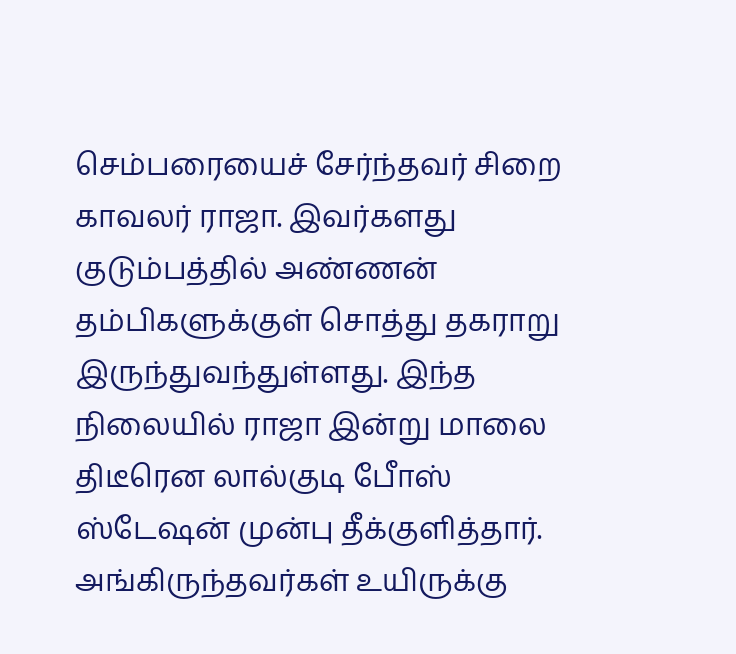செம்பரையைச் சேர்ந்தவர் சிறை காவலர் ராஜா. இவர்களது குடும்பத்தில் அண்ணன் தம்பிகளுக்குள் சொத்து தகராறு இருந்துவந்துள்ளது. இந்த நிலையில் ராஜா இன்று மாலை திடீரென லால்குடி போீஸ் ஸ்டேஷன் முன்பு தீக்குளித்தார். அங்கிருந்தவர்கள் உயிருக்கு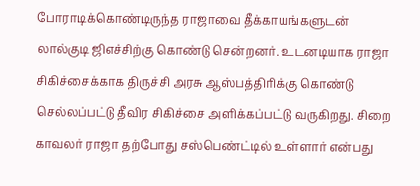போராடிக்கொண்டிருந்த ராஜாவை தீக்காயங்களுடன் லால்குடி ஜிஎச்சிற்கு கொண்டு சென்றனர். உடனடியாக ராஜா சிகிச்சைக்காக திருச்சி அரசு ஆஸ்பத்திரிக்கு கொண்டு செல்லப்பட்டு தீவிர சிகிச்சை அளிக்கப்பட்டு வருகிறது. சிறை காவலர் ராஜா தற்போது சஸ்பெண்ட்டில் உள்ளார் என்பது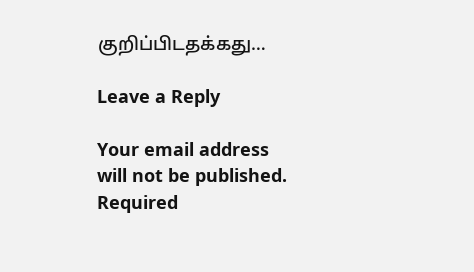குறிப்பிடதக்கது…

Leave a Reply

Your email address will not be published. Required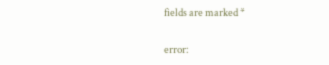fields are marked *

error: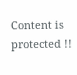Content is protected !!